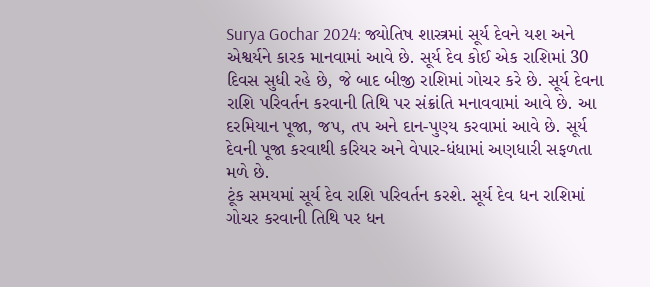Surya Gochar 2024: જ્યોતિષ શાસ્ત્રમાં સૂર્ય દેવને યશ અને એશ્વર્યને કારક માનવામાં આવે છે. સૂર્ય દેવ કોઈ એક રાશિમાં 30 દિવસ સુધી રહે છે, જે બાદ બીજી રાશિમાં ગોચર કરે છે. સૂર્ય દેવના રાશિ પરિવર્તન કરવાની તિથિ પર સંક્રાંતિ મનાવવામાં આવે છે. આ દરમિયાન પૂજા, જપ, તપ અને દાન-પુણ્ય કરવામાં આવે છે. સૂર્ય દેવની પૂજા કરવાથી કરિયર અને વેપાર-ધંધામાં અણધારી સફળતા મળે છે.
ટૂંક સમયમાં સૂર્ય દેવ રાશિ પરિવર્તન કરશે. સૂર્ય દેવ ધન રાશિમાં ગોચર કરવાની તિથિ પર ધન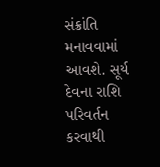સંક્રાંતિ મનાવવામાં આવશે. સૂર્ય દેવના રાશિ પરિવર્તન કરવાથી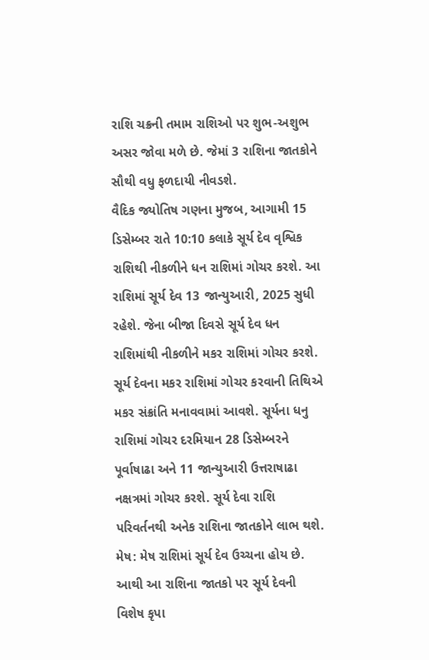રાશિ ચક્રની તમામ રાશિઓ પર શુભ-અશુભ અસર જોવા મળે છે. જેમાં 3 રાશિના જાતકોને સૌથી વધુ ફળદાયી નીવડશે.
વૈદિક જ્યોતિષ ગણના મુજબ, આગામી 15 ડિસેમ્બર રાતે 10:10 કલાકે સૂર્ય દેવ વૃશ્વિક રાશિથી નીકળીને ધન રાશિમાં ગોચર કરશે. આ રાશિમાં સૂર્ય દેવ 13 જાન્યુઆરી, 2025 સુધી રહેશે. જેના બીજા દિવસે સૂર્ય દેવ ધન રાશિમાંથી નીકળીને મકર રાશિમાં ગોચર કરશે. સૂર્ય દેવના મકર રાશિમાં ગોચર કરવાની તિથિએ મકર સંક્રાંતિ મનાવવામાં આવશે. સૂર્યના ધનુ રાશિમાં ગોચર દરમિયાન 28 ડિસેમ્બરને પૂર્વાષાઢા અને 11 જાન્યુઆરી ઉત્તરાષાઢા નક્ષત્રમાં ગોચર કરશે. સૂર્ય દેવા રાશિ પરિવર્તનથી અનેક રાશિના જાતકોને લાભ થશે.
મેષ: મેષ રાશિમાં સૂર્ય દેવ ઉચ્ચના હોય છે. આથી આ રાશિના જાતકો પર સૂર્ય દેવની વિશેષ કૃપા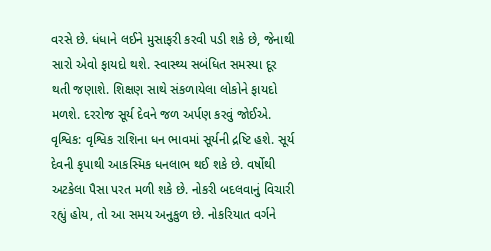વરસે છે. ધંધાને લઈને મુસાફરી કરવી પડી શકે છે, જેનાથી સારો એવો ફાયદો થશે. સ્વાસ્થ્ય સબંધિત સમસ્યા દૂર થતી જણાશે. શિક્ષણ સાથે સંકળાયેલા લોકોને ફાયદો મળશે. દરરોજ સૂર્ય દેવને જળ અર્પણ કરવું જોઈએ.
વૃશ્વિક: વૃશ્વિક રાશિના ધન ભાવમાં સૂર્યની દ્રષ્ટિ હશે. સૂર્ય દેવની કૃપાથી આકસ્મિક ધનલાભ થઈ શકે છે. વર્ષોથી અટકેલા પૈસા પરત મળી શકે છે. નોકરી બદલવાનું વિચારી રહ્યું હોય, તો આ સમય અનુકુળ છે. નોકરિયાત વર્ગને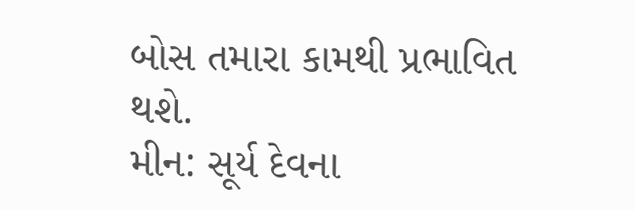બોસ તમારા કામથી પ્રભાવિત થશે.
મીન: સૂર્ય દેવના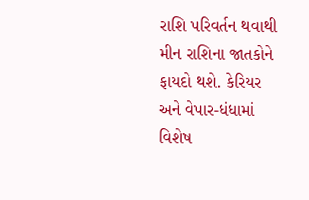રાશિ પરિવર્તન થવાથી મીન રાશિના જાતકોને ફાયદો થશે. કેરિયર અને વેપાર-ધંધામાં વિશેષ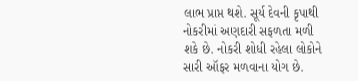લાભ પ્રાપ્ત થશે. સૂર્ય દેવની કૃપાથી નોકરીમાં અણદારી સફળતા મળી શકે છે. નોકરી શોધી રહેલા લોકોને સારી ઑફર મળવાના યોગ છે.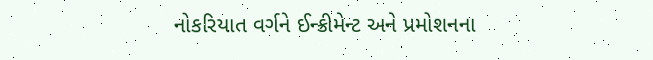નોકરિયાત વર્ગને ઈન્ક્રીમેન્ટ અને પ્રમોશનના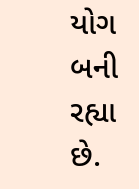યોગ બની રહ્યા છે.